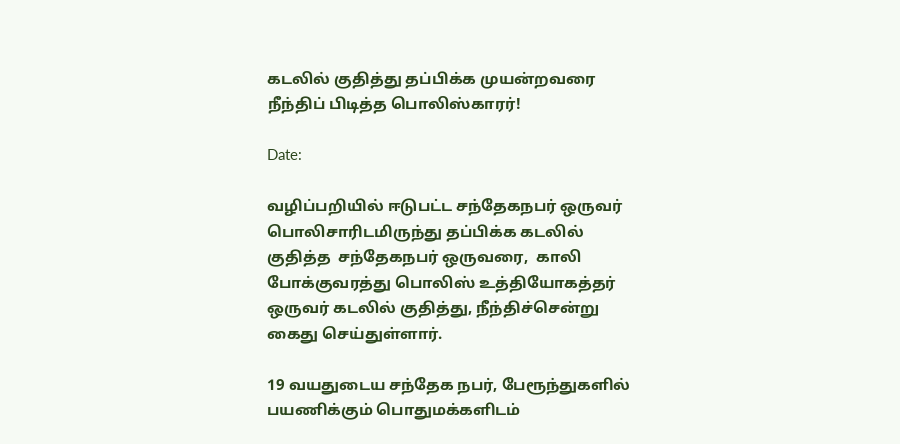கடலில் குதித்து தப்பிக்க முயன்றவரை நீந்திப் பிடித்த பொலிஸ்காரர்!

Date:

வழிப்பறியில் ஈடுபட்ட சந்தேகநபர் ஒருவர் பொலிசாரிடமிருந்து தப்பிக்க கடலில் குதித்த  சந்தேகநபர் ஒருவரை,  காலி போக்குவரத்து பொலிஸ் உத்தியோகத்தர் ஒருவர் கடலில் குதித்து, நீந்திச்சென்று கைது செய்துள்ளார்.

19 வயதுடைய சந்தேக நபர், பேரூந்துகளில் பயணிக்கும் பொதுமக்களிடம்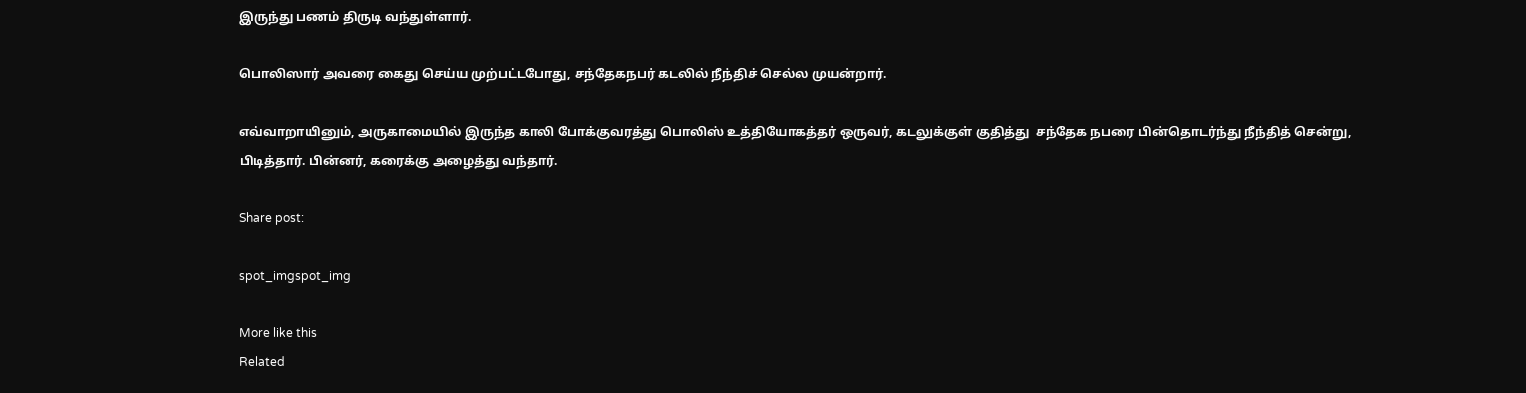இருந்து பணம் திருடி வந்துள்ளார்.

பொலிஸார் அவரை கைது செய்ய முற்பட்டபோது, சந்தேகநபர் கடலில் நீந்திச் செல்ல முயன்றார்.

எவ்வாறாயினும், அருகாமையில் இருந்த காலி போக்குவரத்து பொலிஸ் உத்தியோகத்தர் ஒருவர், கடலுக்குள் குதித்து  சந்தேக நபரை பின்தொடர்ந்து நீந்தித் சென்று, பிடித்தார். பின்னர், கரைக்கு அழைத்து வந்தார்.

Share post:

spot_imgspot_img

More like this
Related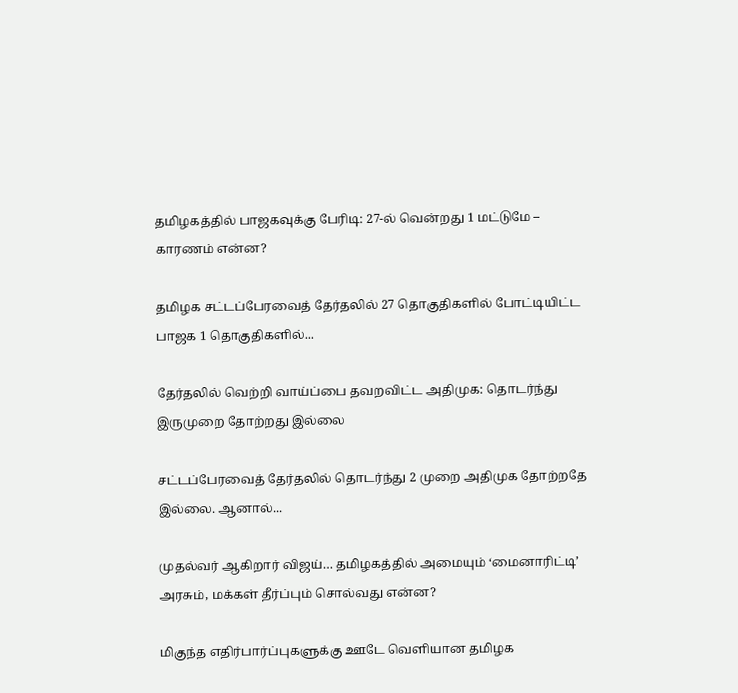தமிழகத்தில் பாஜகவுக்கு பேரிடி: 27-ல் வென்றது 1 மட்டுமே – காரணம் என்ன?

தமிழக சட்டப்பேரவைத் தேர்தலில் 27 தொகுதிகளில் போட்டியிட்ட பாஜக 1 தொகுதிகளில்...

தேர்தலில் வெற்றி வாய்ப்பை தவறவிட்ட அதிமுக: தொடர்ந்து இருமுறை தோற்றது இல்லை

சட்டப்பேரவைத் தேர்தலில் தொடர்ந்து 2 முறை அதிமுக தோற்றதே இல்லை. ஆனால்...

முதல்வர் ஆகிறார் விஜய்… தமிழகத்தில் அமையும் ‘மைனாரிட்டி’ அரசும், மக்கள் தீர்ப்பும் சொல்வது என்ன?

மிகுந்த எதிர்பார்ப்புகளுக்கு ஊடே வெளியான தமிழக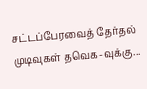சட்டப்பேரவைத் தேர்தல் முடிவுகள் தவெக-வுக்கு...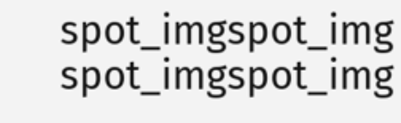spot_imgspot_img
spot_imgspot_img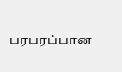பரபரப்பான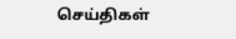செய்திகள்